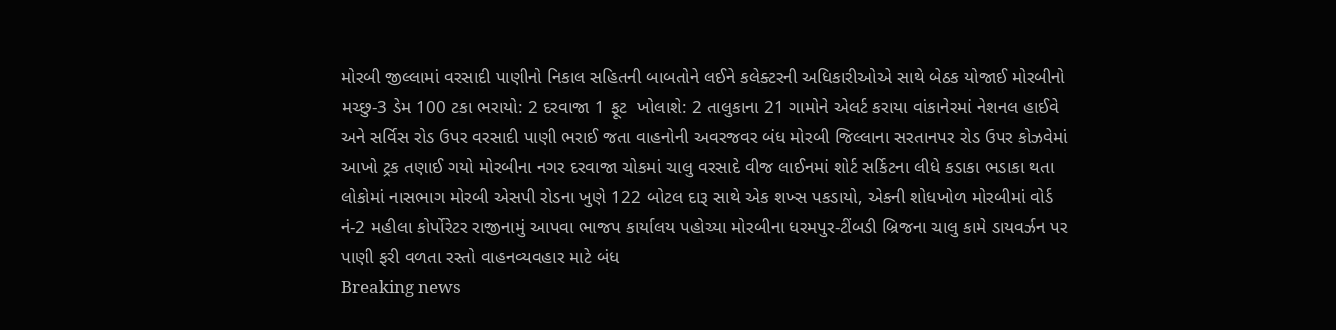મોરબી જીલ્લામાં વરસાદી પાણીનો નિકાલ સહિતની બાબતોને લઈને કલેક્ટરની અધિકારીઓએ સાથે બેઠક યોજાઈ મોરબીનો મચ્છુ-3 ડેમ 100 ટકા ભરાયો: 2 દરવાજા 1 ફૂટ  ખોલાશે: 2 તાલુકાના 21 ગામોને એલર્ટ કરાયા વાંકાનેરમાં નેશનલ હાઈવે અને સર્વિસ રોડ ઉપર વરસાદી પાણી ભરાઈ જતા વાહનોની અવરજવર બંધ મોરબી જિલ્લાના સરતાનપર રોડ ઉપર કોઝવેમાં આખો ટ્રક તણાઈ ગયો મોરબીના નગર દરવાજા ચોકમાં ચાલુ વરસાદે વીજ લાઈનમાં શોર્ટ સર્કિટના લીધે કડાકા ભડાકા થતા લોકોમાં નાસભાગ મોરબી એસપી રોડના ખુણે 122 બોટલ દારૂ સાથે એક શખ્સ પકડાયો, એકની શોધખોળ મોરબીમાં વોર્ડ નં-2 મહીલા કોર્પોરેટર રાજીનામું આપવા ભાજપ કાર્યાલય પહોચ્યા મોરબીના ધરમપુર-ટીંબડી બ્રિજના ચાલુ કામે ડાયવર્ઝન પર પાણી ફરી વળતા રસ્તો વાહનવ્યવહાર માટે બંધ
Breaking news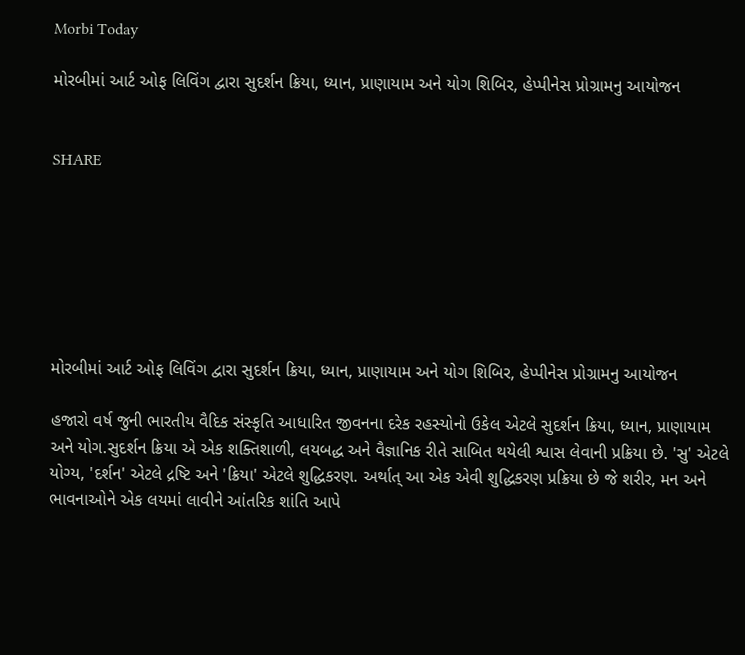Morbi Today

મોરબીમાં આર્ટ ઓફ લિવિંગ દ્વારા સુદર્શન ક્રિયા, ધ્યાન, પ્રાણાયામ અને યોગ શિબિર, હેપ્પીનેસ પ્રોગ્રામનુ આયોજન


SHARE







મોરબીમાં આર્ટ ઓફ લિવિંગ દ્વારા સુદર્શન ક્રિયા, ધ્યાન, પ્રાણાયામ અને યોગ શિબિર, હેપ્પીનેસ પ્રોગ્રામનુ આયોજન

હજારો વર્ષ જુની ભારતીય વૈદિક સંસ્કૃતિ આધારિત જીવનના દરેક રહસ્યોનો ઉકેલ એટલે સુદર્શન ક્રિયા, ધ્યાન, પ્રાણાયામ અને યોગ.સુદર્શન ક્રિયા એ એક શક્તિશાળી, લયબદ્ધ અને વૈજ્ઞાનિક રીતે સાબિત થયેલી શ્વાસ લેવાની પ્રક્રિયા છે. 'સુ' એટલે યોગ્ય, 'દર્શન' એટલે દ્રષ્ટિ અને 'ક્રિયા' એટલે શુદ્ધિકરણ. અર્થાત્ આ એક એવી શુદ્ધિકરણ પ્રક્રિયા છે જે શરીર, મન અને ભાવનાઓને એક લયમાં લાવીને આંતરિક શાંતિ આપે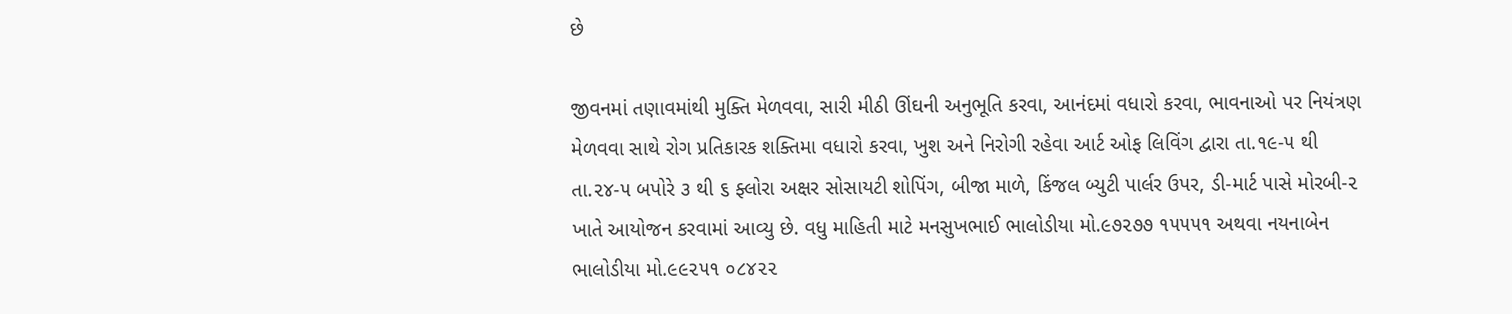છે

જીવનમાં તણાવમાંથી મુક્તિ મેળવવા, સારી મીઠી ઊંઘની અનુભૂતિ કરવા, આનંદમાં વધારો કરવા, ભાવનાઓ પર નિયંત્રણ મેળવવા સાથે રોગ પ્રતિકારક શક્તિમા વધારો કરવા, ખુશ અને નિરોગી રહેવા આર્ટ ઓફ લિવિંગ દ્વારા તા.૧૯-૫ થી તા.૨૪-૫ બપોરે ૩ થી ૬ ફ્લોરા અક્ષર સોસાયટી શોપિંગ, બીજા માળે, કિંજલ બ્યુટી પાર્લર ઉપર, ડી-માર્ટ પાસે મોરબી-૨ ખાતે આયોજન કરવામાં આવ્યુ છે. વધુ માહિતી માટે મનસુખભાઈ ભાલોડીયા મો.૯૭૨૭૭ ૧૫૫૫૧ અથવા નયનાબેન ભાલોડીયા મો.૯૯૨૫૧ ૦૮૪૨૨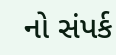નો સંપર્ક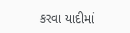કરવા યાદીમાં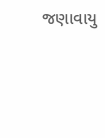જણાવાયુ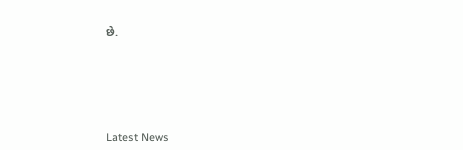છે.






Latest News